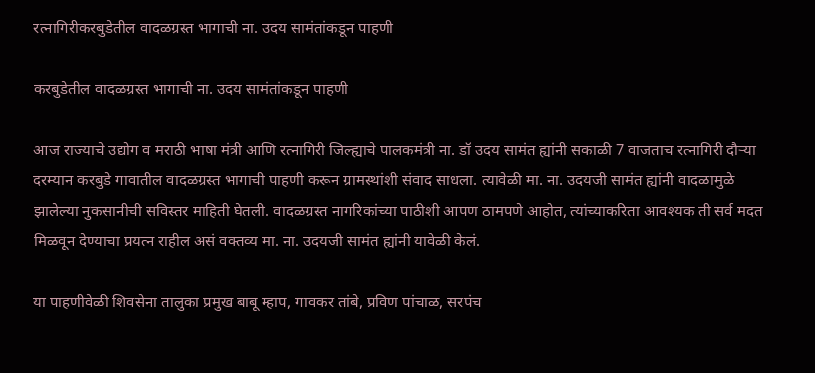रत्नागिरीकरबुडेतील वादळग्रस्त भागाची ना. उदय सामंतांकडून पाहणी

करबुडेतील वादळग्रस्त भागाची ना. उदय सामंतांकडून पाहणी

आज राज्याचे उद्योग व मराठी भाषा मंत्री आणि रत्नागिरी जिल्ह्याचे पालकमंत्री ना. डॉ उदय सामंत ह्यांनी सकाळी 7 वाजताच रत्नागिरी दौऱ्या दरम्यान करबुडे गावातील वादळग्रस्त भागाची पाहणी करून ग्रामस्थांशी संवाद साधला. त्यावेळी मा. ना. उदयजी सामंत ह्यांनी वादळामुळे झालेल्या नुकसानीची सविस्तर माहिती घेतली. वादळग्रस्त नागरिकांच्या पाठीशी आपण ठामपणे आहोत, त्यांच्याकरिता आवश्यक ती सर्व मदत मिळवून देण्याचा प्रयत्न राहील असं वक्तव्य मा. ना. उदयजी सामंत ह्यांनी यावेळी केलं.

या पाहणीवेळी शिवसेना तालुका प्रमुख बाबू म्हाप, गावकर तांबे, प्रविण पांचाळ, सरपंच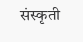संस्कृती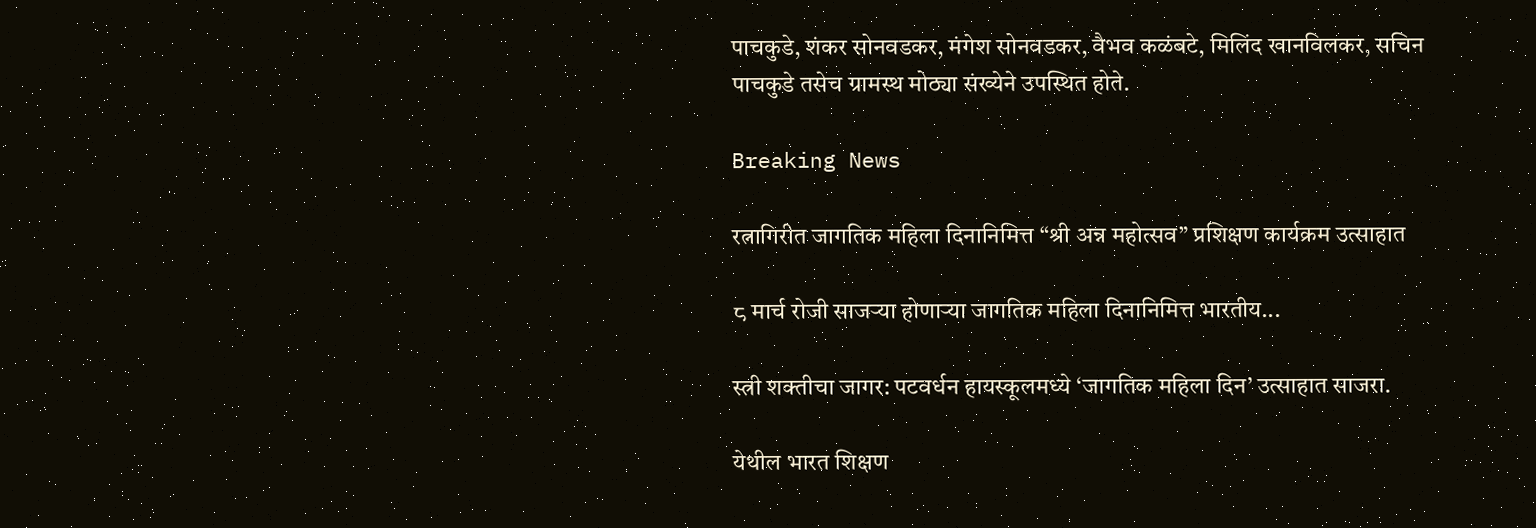पाचकुडे, शंकर सोनवडकर, मंगेश सोनवडकर, वैभव कळंबटे, मिलिंद खानविलकर, सचिन पाचकुडे तसेच ग्रामस्थ मोठ्या संख्येने उपस्थित होते.

Breaking News

रत्नागिरीत जागतिक महिला दिनानिमित्त “श्री अन्न महोत्सव” प्रशिक्षण कार्यक्रम उत्साहात

८ मार्च रोजी साजऱ्या होणाऱ्या जागतिक महिला दिनानिमित्त भारतीय...

स्त्री शक्तीचा जागर: पटवर्धन हायस्कूलमध्ये ‘जागतिक महिला दिन’ उत्साहात साजरा.

येथील भारत शिक्षण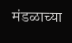मंडळाच्या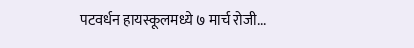पटवर्धन हायस्कूलमध्ये ७ मार्च रोजी...